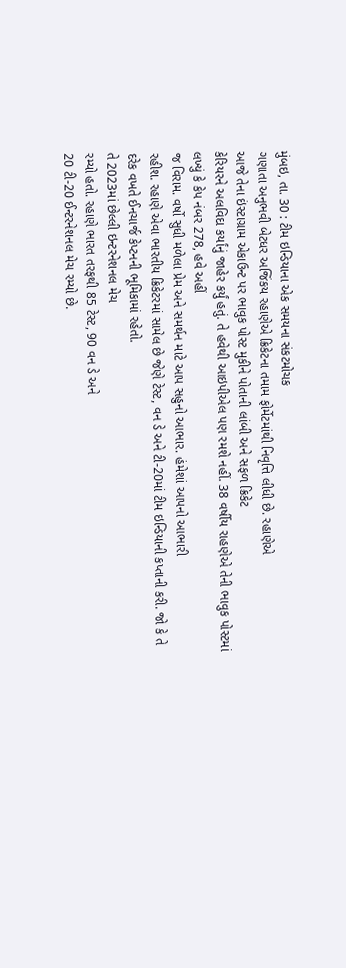મુંબઇ, તા. 30 : ટીમ ઇન્ડિયાના એક સમયના સંકટમોચક
ગણાતા અનુભવી બેટધર અજિંકય રહાણેએ ક્રિકેટના તમામ ફોર્મેટમાંથી નિવૃત્તિ લીધી છે. રહાણેએ
આજે તેના ઇંસ્ટાગ્રામ એકાઉન્ટ પર ભાવુક પોસ્ટ મુકીને પોતાની લાંબી અને સફળ ક્રિકેટ
કેરિયરને અલવિદા કર્યાંનું જાહેર કર્યું હતું. તે હવેથી આઇપીએલ પણ રમશે નહીં. 38 વર્ષીય રાહણેએ તેની ભાવુક પોસ્ટમાં
લખ્યું કે કેપ નંબર 278, હવે અહીં
જ વિરામ. વર્ષો સુધી મળેલા પ્રેમ અને સમર્થન માટે આપ સહુનો આભાર. હંમેશાં આપનો આભારી
રહીશ. રહાણે એવા ભારતીય ક્રિકેટરમાં સામેલ છે જેણે ટેસ્ટ, વન ડે અને ટી-20માં ટીમ ઇન્ડિયાની કપ્તાની કરી. જો કે તે
દરેક વખતે ઈનચાર્જ કેપ્ટનની ભૂમિકામાં રહેતો.
તે 2023માં છેલ્લી ઇન્ટરનેશનલ મેચ
રમ્યો હતો. રહાણે ભારત તરફથી 85 ટેસ્ટ, 90 વન ડે અને
20 ટી-20 ઈન્ટરનેશનલ મેચ રમ્યો છે.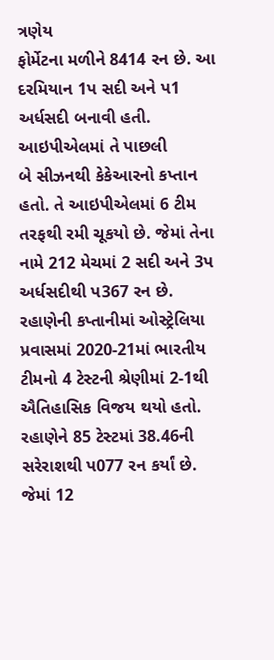ત્રણેય
ફોર્મેટના મળીને 8414 રન છે. આ
દરમિયાન 1પ સદી અને પ1 અર્ધસદી બનાવી હતી. આઇપીએલમાં તે પાછલી
બે સીઝનથી કેકેઆરનો કપ્તાન હતો. તે આઇપીએલમાં 6 ટીમ તરફથી રમી ચૂકયો છે. જેમાં તેના નામે 212 મેચમાં 2 સદી અને 3પ અર્ધસદીથી પ367 રન છે. રહાણેની કપ્તાનીમાં ઓસ્ટ્રેલિયા પ્રવાસમાં 2020-21માં ભારતીય ટીમનો 4 ટેસ્ટની શ્રેણીમાં 2-1થી ઐતિહાસિક વિજય થયો હતો. રહાણેને 85 ટેસ્ટમાં 38.46ની સરેરાશથી પ077 રન કર્યાં છે. જેમાં 12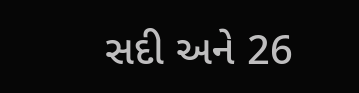સદી અને 26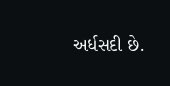અર્ધસદી છે.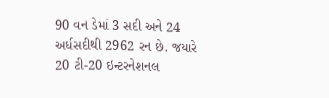90 વન ડેમાં 3 સદી અને 24 અર્ધસદીથી 2962 રન છે. જયારે 20 ટી-20 ઇન્ટરનેશનલ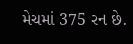મેચમાં 375 રન છે.